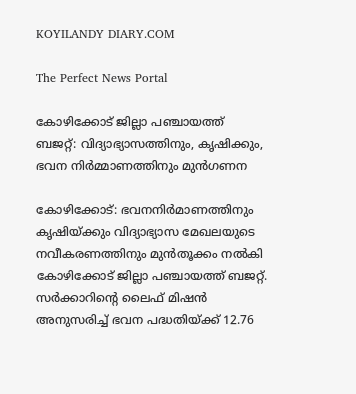KOYILANDY DIARY.COM

The Perfect News Portal

കോഴിക്കോട് ജില്ലാ പഞ്ചായത്ത് ബജറ്റ്: വിദ്യാഭ്യാസത്തിനും, കൃഷിക്കും, ഭവന നിർമ്മാണത്തിനും മുൻഗണന

കോഴിക്കോട്: ഭവനനിര്‍മാണത്തിനും കൃഷിയ്ക്കും വിദ്യാഭ്യാസ മേഖലയുടെ നവീകരണത്തിനും മുന്‍തൂക്കം നല്‍കി കോഴിക്കോട് ജില്ലാ പഞ്ചായത്ത് ബജറ്റ്. സര്‍ക്കാറിന്റെ ലൈഫ് മിഷന്‍ അനുസരിച്ച്‌ ഭവന പദ്ധതിയ്ക്ക് 12.76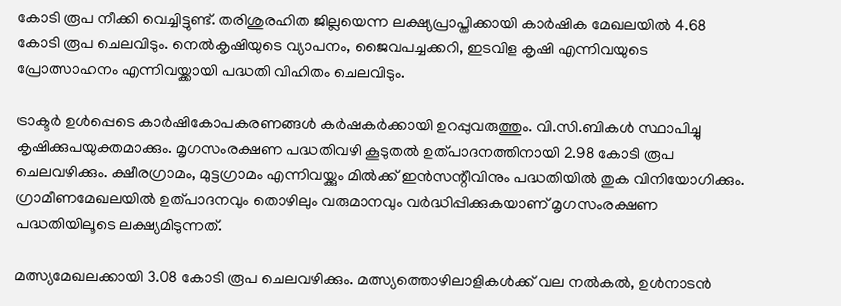കോടി രൂപ നീക്കി വെച്ചിട്ടുണ്ട്. തരിശുരഹിത ജില്ലയെന്ന ലക്ഷ്യപ്രാപ്തിക്കായി കാര്‍ഷിക മേഖലയില്‍ 4.68 കോടി രൂപ ചെലവിടും. നെല്‍കൃഷിയുടെ വ്യാപനം, ജൈവപച്ചക്കറി, ഇടവിള കൃഷി എന്നിവയുടെ പ്രോത്സാഹനം എന്നിവയ്ക്കായി പദ്ധതി വിഹിതം ചെലവിടും.

ട്രാക്ടര്‍ ഉള്‍പ്പെടെ കാര്‍ഷികോപകരണങ്ങള്‍ കര്‍ഷകര്‍ക്കായി ഉറപ്പുവരുത്തും. വി.സി.ബികള്‍ സ്ഥാപിച്ചു കൃഷിക്കുപയുക്തമാക്കും. മൃഗസംരക്ഷണ പദ്ധതിവഴി കൂടുതല്‍ ഉത്പാദനത്തിനായി 2.98 കോടി രൂപ ചെലവഴിക്കും. ക്ഷീരഗ്രാമം, മുട്ടഗ്രാമം എന്നിവയ്ക്കും മില്‍ക്ക് ഇന്‍സന്റീവിനും പദ്ധതിയില്‍ തുക വിനിയോഗിക്കും. ഗ്രാമീണമേഖലയില്‍ ഉത്പാദനവും തൊഴിലും വരുമാനവും വര്‍ദ്ധിപ്പിക്കുകയാണ് മൃഗസംരക്ഷണ പദ്ധതിയിലൂടെ ലക്ഷ്യമിടുന്നത്.

മത്സ്യമേഖലക്കായി 3.08 കോടി രൂപ ചെലവഴിക്കും. മത്സ്യത്തൊഴിലാളികള്‍ക്ക് വല നല്‍കല്‍, ഉള്‍നാടന്‍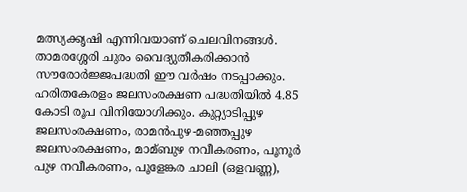മത്സ്യക്കൃഷി എന്നിവയാണ് ചെലവിനങ്ങള്‍. താമരശ്ശേരി ചുരം വൈദ്യുതീകരിക്കാന്‍ സൗരോര്‍ജ്ജപദ്ധതി ഈ വര്‍ഷം നടപ്പാക്കും. ഹരിതകേരളം ജലസംരക്ഷണ പദ്ധതിയില്‍ 4.85 കോടി രൂപ വിനിയോഗിക്കും. കുറ്റ്യാടിപ്പുഴ ജലസംരക്ഷണം, രാമന്‍പുഴ-മഞ്ഞപ്പുഴ ജലസംരക്ഷണം, മാമ്ബുഴ നവീകരണം, പൂനൂര്‍ പുഴ നവീകരണം, പൂളേങ്കര ചാലി (ഒളവണ്ണ),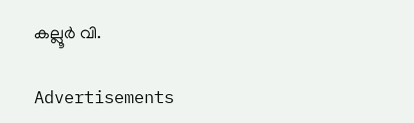കല്ലൂര്‍ വി.

Advertisements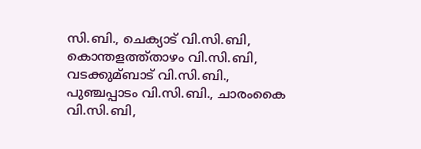സി.ബി., ചെക്യാട് വി.സി.ബി, കൊന്തളത്ത്താഴം വി.സി.ബി, വടക്കുമ്ബാട് വി.സി.ബി., പുഞ്ചപ്പാടം വി.സി.ബി., ചാരംകൈ വി.സി.ബി,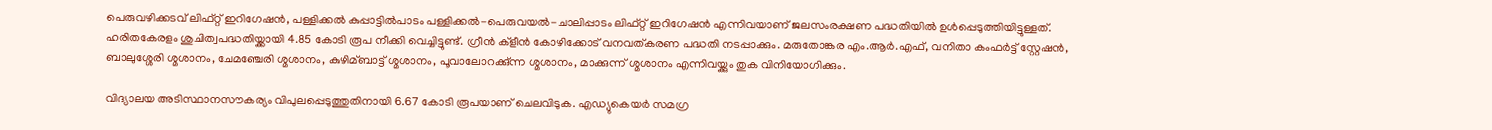പെരുവഴിക്കടവ് ലിഫ്റ്റ് ഇറിഗേഷന്‍, പള്ളിക്കല്‍ കുപ്പാട്ടില്‍പാടം പള്ളിക്കല്‍-പെരുവയല്‍-ചാലിപ്പാടം ലിഫ്റ്റ് ഇറിഗേഷന്‍ എന്നിവയാണ് ജലസംരക്ഷണ പദ്ധതിയില്‍ ഉള്‍പ്പെടുത്തിയിട്ടുള്ളത്. ഹരിതകേരളം ശുചിത്വപദ്ധതിയ്ക്കായി 4.85 കോടി രൂപ നീക്കി വെച്ചിട്ടുണ്ട്. ഗ്രീന്‍ ക്‌ളീന്‍ കോഴിക്കോട് വനവത്കരണ പദ്ധതി നടപ്പാക്കും. മരുതോങ്കര എം.ആര്‍.എഫ്, വനിതാ കംഫര്‍ട്ട് സ്റ്റേഷന്‍, ബാലുശ്ശേരി ശ്മശാനം, ചേമഞ്ചേരി ശ്മശാനം, കുഴിമ്ബാട്ട് ശ്മശാനം, പൂവാലോറക്കു്ന്ന ശ്മശാനം, മാക്കുന്ന് ശ്മശാനം എന്നിവയ്ക്കും തുക വിനിയോഗിക്കും.

വിദ്യാലയ അടിസ്ഥാനസൗകര്യം വിപുലപ്പെടുത്തുതിനായി 6.67 കോടി രൂപയാണ് ചെലവിടുക. എഡ്യുകെയര്‍ സമഗ്ര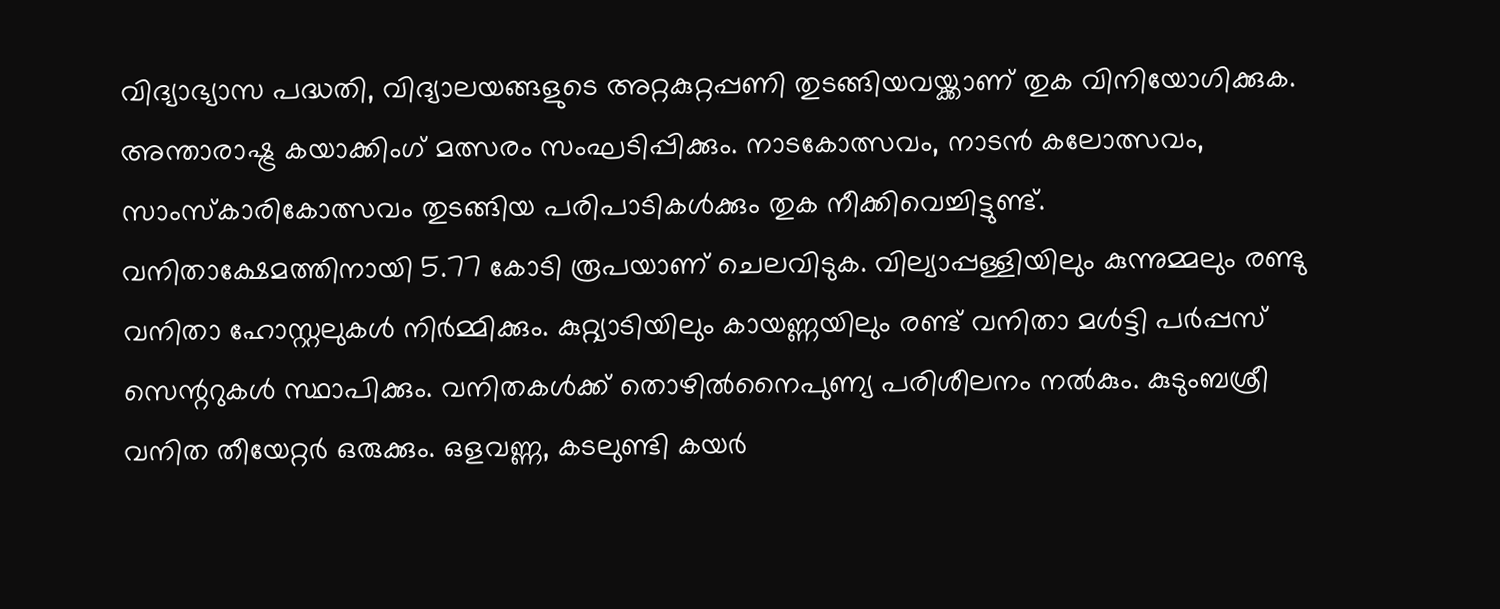വിദ്യാഭ്യാസ പദ്ധതി, വിദ്യാലയങ്ങളുടെ അറ്റകുറ്റപ്പണി തുടങ്ങിയവയ്ക്കാണ് തുക വിനിയോഗിക്കുക. അന്താരാഷ്ട്ര കയാക്കിംഗ് മത്സരം സംഘടിപ്പിക്കും. നാടകോത്സവം, നാടന്‍ കലോത്സവം, സാംസ്‌കാരികോത്സവം തുടങ്ങിയ പരിപാടികള്‍ക്കും തുക നീക്കിവെച്ചിട്ടുണ്ട്. വനിതാക്ഷേമത്തിനായി 5.77 കോടി രൂപയാണ് ചെലവിടുക. വില്യാപ്പള്ളിയിലും കുന്നുമ്മലും രണ്ടു വനിതാ ഹോസ്റ്റലുകള്‍ നിര്‍മ്മിക്കും. കുറ്റ്യാടിയിലും കായണ്ണയിലും രണ്ട് വനിതാ മള്‍ട്ടി പര്‍പ്പസ് സെന്ററുകള്‍ സ്ഥാപിക്കും. വനിതകള്‍ക്ക് തൊഴില്‍നൈപുണ്യ പരിശീലനം നല്‍കും. കുടുംബശ്രീ വനിത തീയേറ്റര്‍ ഒരുക്കും. ഒളവണ്ണ, കടലുണ്ടി കയര്‍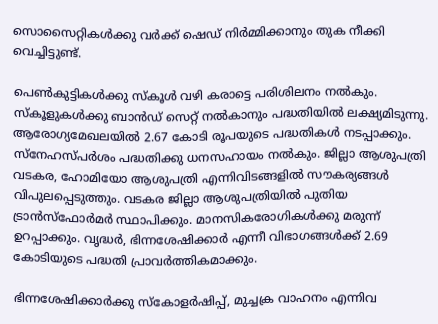സൊസൈറ്റികള്‍ക്കു വര്‍ക്ക് ഷെഡ് നിര്‍മ്മിക്കാനും തുക നീക്കി വെച്ചിട്ടുണ്ട്.

പെണ്‍കുട്ടികള്‍ക്കു സ്‌കൂള്‍ വഴി കരാട്ടെ പരിശിലനം നല്‍കും. സ്‌കൂളുകള്‍ക്കു ബാന്‍ഡ് സെറ്റ് നല്‍കാനും പദ്ധതിയില്‍ ലക്ഷ്യമിടുന്നു. ആരോഗ്യമേഖലയില്‍ 2.67 കോടി രൂപയുടെ പദ്ധതികള്‍ നടപ്പാക്കും. സ്‌നേഹസ്പര്‍ശം പദ്ധതിക്കു ധനസഹായം നല്‍കും. ജില്ലാ ആശുപത്രി വടകര, ഹോമിയോ ആശുപത്രി എന്നിവിടങ്ങളില്‍ സൗകര്യങ്ങള്‍ വിപുലപ്പെടുത്തും. വടകര ജില്ലാ ആശുപത്രിയില്‍ പുതിയ ട്രാന്‍സ്‌ഫോര്‍മര്‍ സ്ഥാപിക്കും. മാനസികരോഗികള്‍ക്കു മരുന്ന് ഉറപ്പാക്കും. വൃദ്ധര്‍, ഭിന്നശേഷിക്കാര്‍ എന്നീ വിഭാഗങ്ങള്‍ക്ക് 2.69 കോടിയുടെ പദ്ധതി പ്രാവര്‍ത്തികമാക്കും.

ഭിന്നശേഷിക്കാര്‍ക്കു സ്‌കോളര്‍ഷിപ്പ്, മുച്ചക്ര വാഹനം എന്നിവ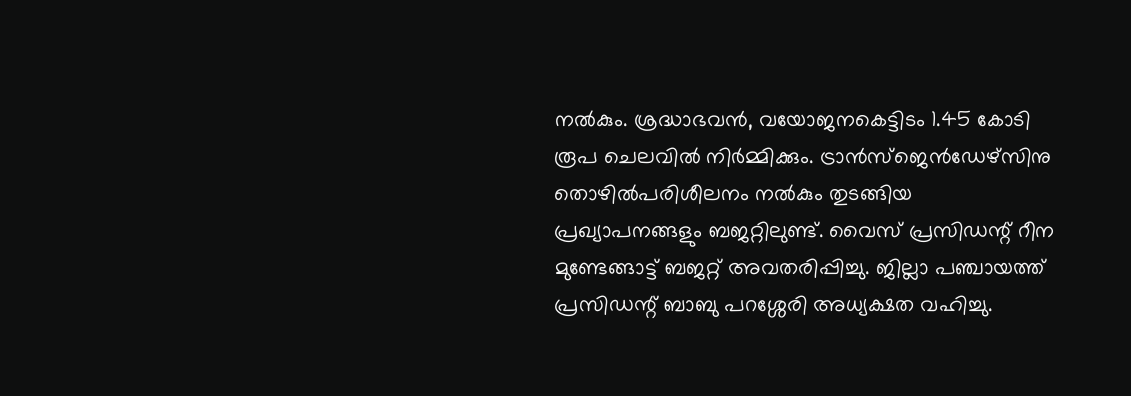നല്‍കും. ശ്രദ്ധാഭവന്‍, വയോജനകെട്ടിടം 1.45 കോടി രൂപ ചെലവില്‍ നിര്‍മ്മിക്കും. ട്രാന്‍സ്‌ജെന്‍ഡേഴ്‌സിനു തൊഴില്‍പരിശീലനം നല്‍കും തുടങ്ങിയ പ്രഖ്യാപനങ്ങളും ബജറ്റിലുണ്ട്. വൈസ് പ്രസിഡന്റ് റീന മുണ്ടേങ്ങാട്ട് ബജറ്റ് അവതരിപ്പിച്ചു. ജില്ലാ പഞ്ചായത്ത് പ്രസിഡന്റ് ബാബു പറശ്ശേരി അധ്യക്ഷത വഹിച്ചു.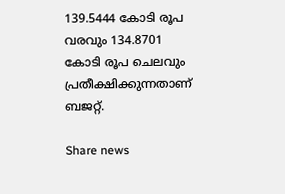139.5444 കോടി രൂപ വരവും 134.8701 കോടി രൂപ ചെലവും പ്രതീക്ഷിക്കുന്നതാണ് ബജറ്റ്.

Share news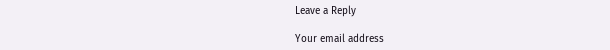Leave a Reply

Your email address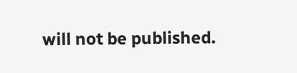will not be published.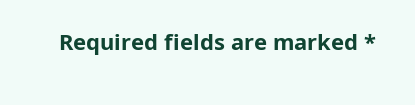Required fields are marked *